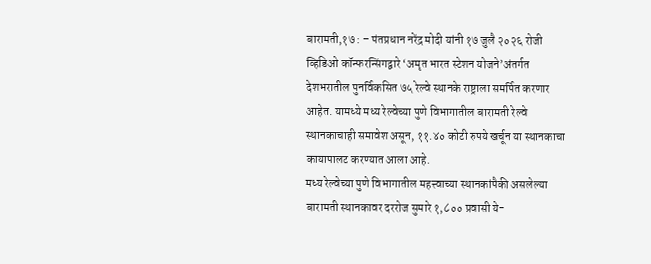बारामती,१७ : – पंतप्रधान नरेंद्र मोदी यांनी १७ जुलै २०२६ रोजी व्हिडिओ कॉन्फरन्सिंगद्वारे ‘अमृत भारत स्टेशन योजने’अंतर्गत देशभरातील पुनर्विकसित ७५ रेल्वे स्थानके राष्ट्राला समर्पित करणार आहेत. यामध्ये मध्य रेल्वेच्या पुणे विभागातील बारामती रेल्वे स्थानकाचाही समावेश असून, ११.४० कोटी रुपये खर्चून या स्थानकाचा कायापालट करण्यात आला आहे.
मध्य रेल्वेच्या पुणे विभागातील महत्त्वाच्या स्थानकांपैकी असलेल्या बारामती स्थानकावर दररोज सुमारे १,८०० प्रवासी ये-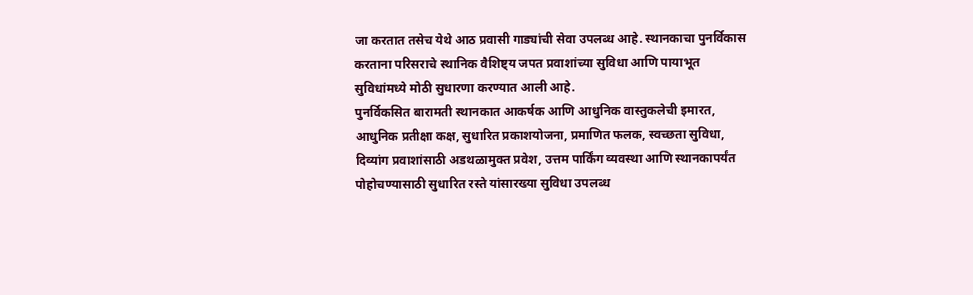जा करतात तसेच येथे आठ प्रवासी गाड्यांची सेवा उपलब्ध आहे. स्थानकाचा पुनर्विकास करताना परिसराचे स्थानिक वैशिष्ट्य जपत प्रवाशांच्या सुविधा आणि पायाभूत सुविधांमध्ये मोठी सुधारणा करण्यात आली आहे.
पुनर्विकसित बारामती स्थानकात आकर्षक आणि आधुनिक वास्तुकलेची इमारत, आधुनिक प्रतीक्षा कक्ष, सुधारित प्रकाशयोजना, प्रमाणित फलक, स्वच्छता सुविधा, दिव्यांग प्रवाशांसाठी अडथळामुक्त प्रवेश, उत्तम पार्किंग व्यवस्था आणि स्थानकापर्यंत पोहोचण्यासाठी सुधारित रस्ते यांसारख्या सुविधा उपलब्ध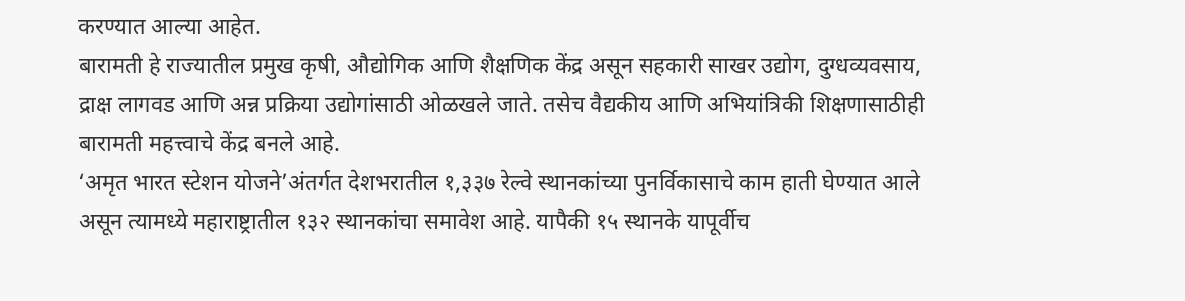करण्यात आल्या आहेत.
बारामती हे राज्यातील प्रमुख कृषी, औद्योगिक आणि शैक्षणिक केंद्र असून सहकारी साखर उद्योग, दुग्धव्यवसाय, द्राक्ष लागवड आणि अन्न प्रक्रिया उद्योगांसाठी ओळखले जाते. तसेच वैद्यकीय आणि अभियांत्रिकी शिक्षणासाठीही बारामती महत्त्वाचे केंद्र बनले आहे.
‘अमृत भारत स्टेशन योजने’अंतर्गत देशभरातील १,३३७ रेल्वे स्थानकांच्या पुनर्विकासाचे काम हाती घेण्यात आले असून त्यामध्ये महाराष्ट्रातील १३२ स्थानकांचा समावेश आहे. यापैकी १५ स्थानके यापूर्वीच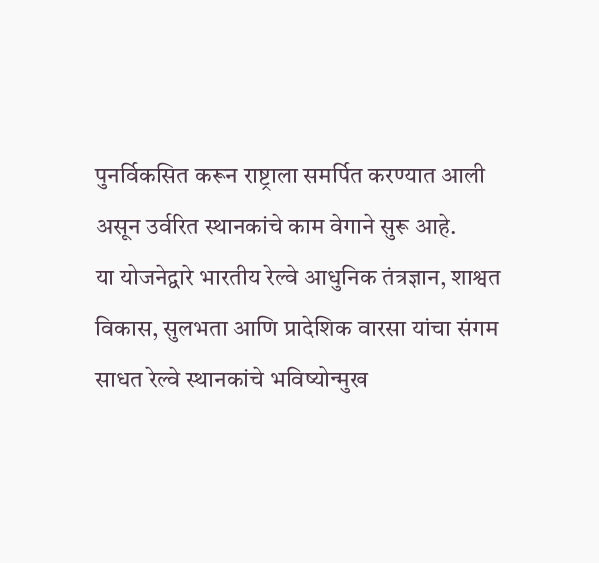पुनर्विकसित करून राष्ट्राला समर्पित करण्यात आली असून उर्वरित स्थानकांचे काम वेगाने सुरू आहे.
या योजनेद्वारे भारतीय रेल्वे आधुनिक तंत्रज्ञान, शाश्वत विकास, सुलभता आणि प्रादेशिक वारसा यांचा संगम साधत रेल्वे स्थानकांचे भविष्योन्मुख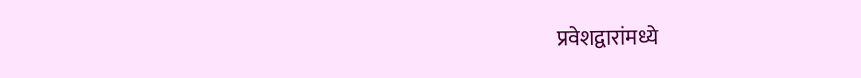प्रवेशद्वारांमध्ये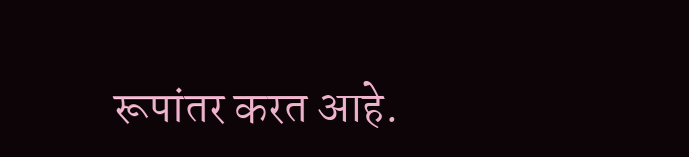रूपांतर करत आहे.